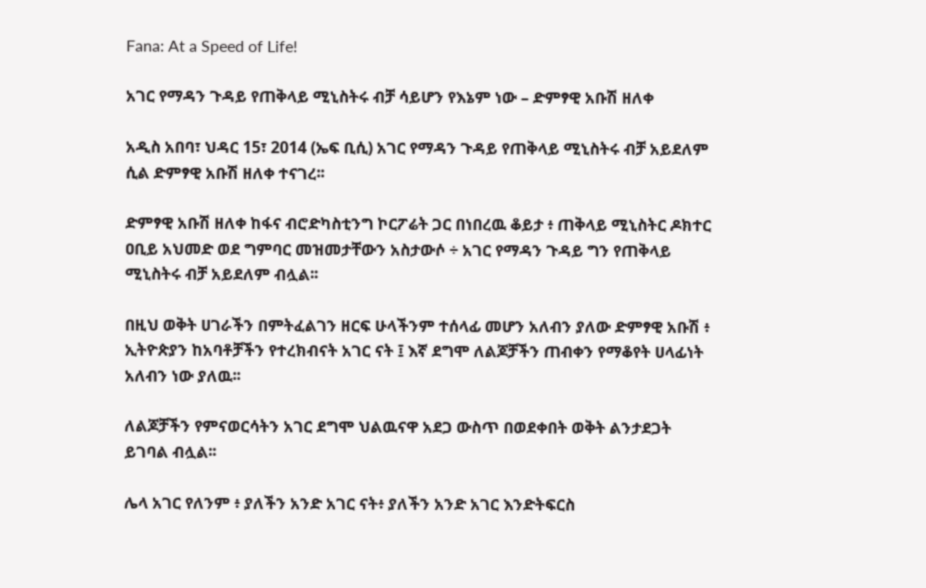Fana: At a Speed of Life!

አገር የማዳን ጉዳይ የጠቅላይ ሚኒስትሩ ብቻ ሳይሆን የእኔም ነው – ድምፃዊ አቡሽ ዘለቀ

አዲስ አበባ፣ ህዳር 15፣ 2014 (ኤፍ ቢሲ) አገር የማዳን ጉዳይ የጠቅላይ ሚኒስትሩ ብቻ አይደለም ሲል ድምፃዊ አቡሽ ዘለቀ ተናገረ፡፡

ድምፃዊ አቡሽ ዘለቀ ከፋና ብሮድካስቲንግ ኮርፖሬት ጋር በነበረዉ ቆይታ ፥ ጠቅላይ ሚኒስትር ዶክተር ዐቢይ አህመድ ወደ ግምባር መዝመታቸውን አስታውሶ ÷ አገር የማዳን ጉዳይ ግን የጠቅላይ ሚኒስትሩ ብቻ አይደለም ብሏል፡፡

በዚህ ወቅት ሀገራችን በምትፈልገን ዘርፍ ሁላችንም ተሰላፊ መሆን አለብን ያለው ድምፃዊ አቡሽ ፥ ኢትዮጵያን ከአባቶቻችን የተረክብናት አገር ናት ፤ እኛ ደግሞ ለልጆቻችን ጠብቀን የማቆየት ሀላፊነት አለብን ነው ያለዉ፡፡

ለልጆቻችን የምናወርሳትን አገር ደግሞ ህልዉናዋ አደጋ ውስጥ በወደቀበት ወቅት ልንታደጋት ይገባል ብሏል፡፡

ሌላ አገር የለንም ፥ ያለችን አንድ አገር ናት፥ ያለችን አንድ አገር እንድትፍርስ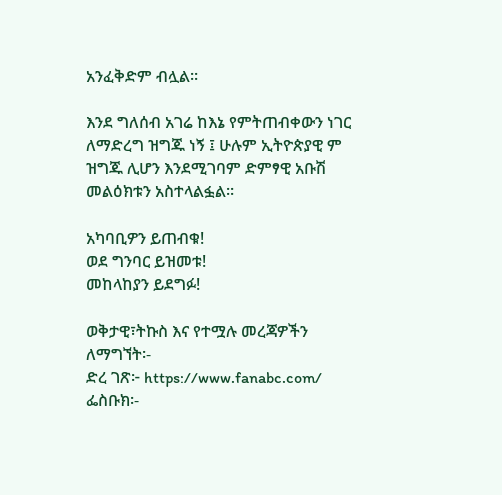አንፈቅድም ብሏል፡፡

እንደ ግለሰብ አገሬ ከእኔ የምትጠብቀውን ነገር ለማድረግ ዝግጁ ነኝ ፤ ሁሉም ኢትዮጵያዊ ም ዝግጁ ሊሆን እንደሚገባም ድምፃዊ አቡሽ መልዕክቱን አስተላልፏል፡፡

አካባቢዎን ይጠብቁ!
ወደ ግንባር ይዝመቱ!
መከላከያን ይደግፉ!

ወቅታዊ፣ትኩስ እና የተሟሉ መረጃዎችን ለማግኘት፡-
ድረ ገጽ፦ https://www.fanabc.com/
ፌስቡክ፡-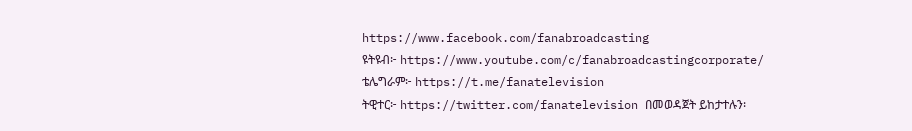https://www.facebook.com/fanabroadcasting
ዩትዩብ፦ https://www.youtube.com/c/fanabroadcastingcorporate/
ቴሌግራም፦ https://t.me/fanatelevision
ትዊተር፦ https://twitter.com/fanatelevision በመወዳጀት ይከታተሉን፡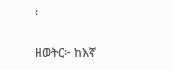፡

ዘወትር፦ ከእኛ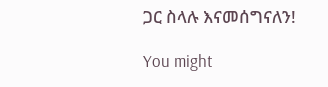ጋር ስላሉ እናመሰግናለን!

You might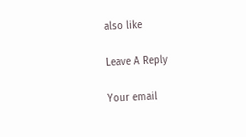also like

Leave A Reply

Your email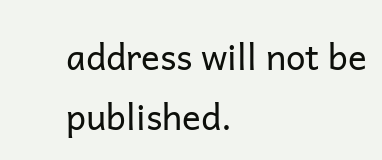address will not be published.